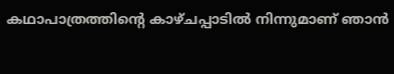കഥാപാത്രത്തിന്റെ കാഴ്ചപ്പാടിൽ നിന്നുമാണ് ഞാൻ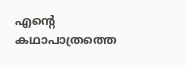എന്റെ കഥാപാത്രത്തെ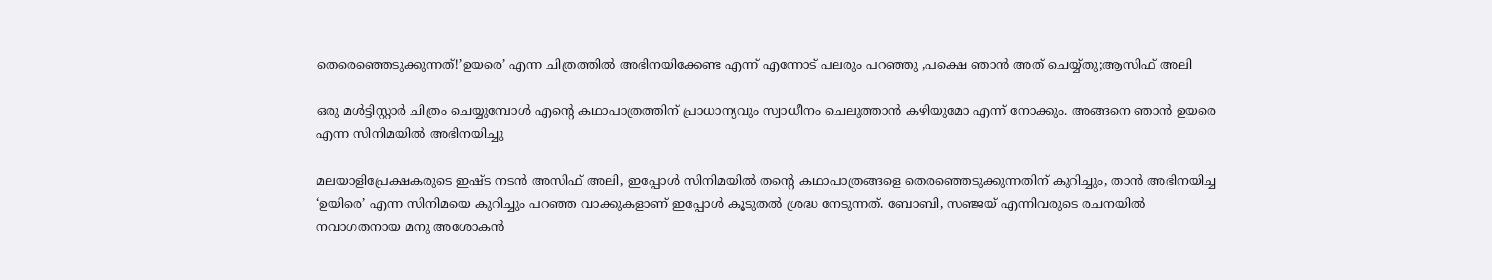തെരെഞ്ഞെടുക്കുന്നത്!’ഉയരെ’ എന്ന ചിത്രത്തിൽ അഭിനയിക്കേണ്ട എന്ന് എന്നോട് പലരും പറഞ്ഞു ,പക്ഷെ ഞാൻ അത് ചെയ്യ്തു;ആസിഫ് അലി

ഒരു മള്‍ട്ടിസ്റ്റാര്‍ ചിത്രം ചെയ്യുമ്പോള്‍ എന്റെ കഥാപാത്രത്തിന് പ്രാധാന്യവും സ്വാധീനം ചെലുത്താന്‍ കഴിയുമോ എന്ന് നോക്കും. അങ്ങനെ ഞാന്‍ ഉയരെ എന്ന സിനിമയില്‍ അഭിനയിച്ചു

മലയാളിപ്രേക്ഷകരുടെ ഇഷ്ട നടൻ അസിഫ് അലി, ഇപ്പോൾ സിനിമയിൽ തന്റെ കഥാപാത്രങ്ങളെ തെരഞ്ഞെടുക്കുന്നതിന് കുറിച്ചും, താൻ അഭിനയിച്ച ‘ഉയിരെ’ എന്ന സിനിമയെ കുറിച്ചും പറഞ്ഞ വാക്കുകളാണ് ഇപ്പോൾ കൂടുതൽ ശ്രദ്ധ നേടുന്നത്. ബോബി, സഞ്ജയ് എന്നിവരുടെ രചനയില്‍ നവാഗതനായ മനു അശോകന്‍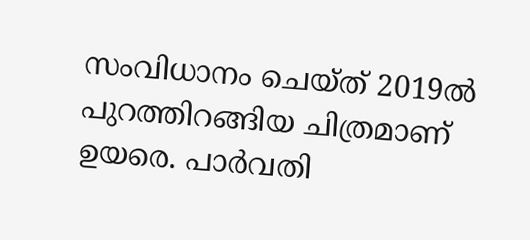സംവിധാനം ചെയ്ത് 2019ല്‍ പുറത്തിറങ്ങിയ ചിത്രമാണ് ഉയരെ. പാര്‍വതി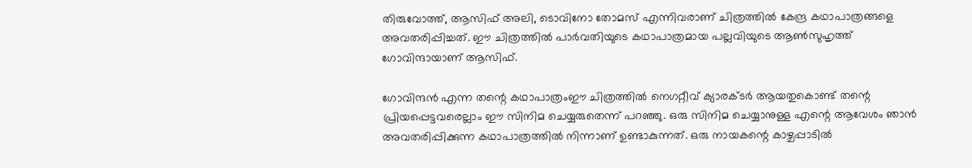തിരുവോത്ത്, ആസിഫ് അലി, ടൊവിനോ തോമസ് എന്നിവരാണ് ചിത്രത്തില്‍ കേന്ദ്ര കഥാപാത്രങ്ങളെ അവതരിപ്പിച്ചത്. ഈ ചിത്രത്തിൽ പാർവതിയുടെ കഥാപാത്രമായ പല്ലവിയുടെ ആണ്‍സുഹൃത്ത് ഗോവിന്ദായാണ് ആസിഫ്.

ഗോവിന്ദന്‍ എന്ന തന്റെ കഥാപാത്രംഈ ചിത്രത്തിൽ നെഗറ്റീവ് ക്യാരക്ടര്‍ ആയതുകൊണ്ട് തന്റെ പ്രിയപ്പെട്ടവരെല്ലാം ഈ സിനിമ ചെയ്യരുതെന്ന് പറഞ്ഞു. ഒരു സിനിമ ചെയ്യാനുള്ള എന്റെ ആവേശം ഞാന്‍ അവതരിപ്പിക്കുന്ന കഥാപാത്രത്തില്‍ നിന്നാണ് ഉണ്ടാകുന്നത്. ഒരു നായകന്റെ കാഴ്ചപ്പാടില്‍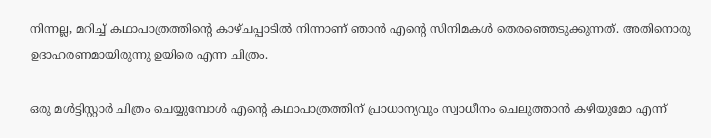നിന്നല്ല, മറിച്ച് കഥാപാത്രത്തിന്റെ കാഴ്ചപ്പാടില്‍ നിന്നാണ് ഞാന്‍ എന്റെ സിനിമകള്‍ തെരഞ്ഞെടുക്കുന്നത്. അതിനൊരു ഉദാഹരണമായിരുന്നു ഉയിരെ എന്ന ചിത്രം.

ഒരു മള്‍ട്ടിസ്റ്റാര്‍ ചിത്രം ചെയ്യുമ്പോള്‍ എന്റെ കഥാപാത്രത്തിന് പ്രാധാന്യവും സ്വാധീനം ചെലുത്താന്‍ കഴിയുമോ എന്ന്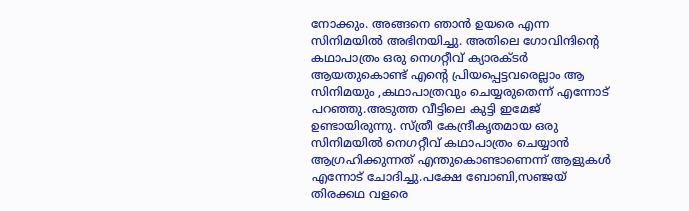നോക്കും. അങ്ങനെ ഞാന്‍ ഉയരെ എന്ന സിനിമയില്‍ അഭിനയിച്ചു. അതിലെ ഗോവിന്ദിന്റെ കഥാപാത്രം ഒരു നെഗറ്റീവ് ക്യാരക്ടര്‍ ആയതുകൊണ്ട് എന്റെ പ്രിയപ്പെട്ടവരെല്ലാം ആ സിനിമയും ,കഥാപാത്രവും ചെയ്യരുതെന്ന് എന്നോട് പറഞ്ഞു.അടുത്ത വീട്ടിലെ കുട്ടി ഇമേജ് ഉണ്ടായിരുന്നു. സ്ത്രീ കേന്ദ്രീകൃതമായ ഒരു സിനിമയില്‍ നെഗറ്റീവ് കഥാപാത്രം ചെയ്യാന്‍ ആഗ്രഹിക്കുന്നത് എന്തുകൊണ്ടാണെന്ന് ആളുകള്‍ എന്നോട് ചോദിച്ചു.പക്ഷേ ബോബി,സഞ്ജയ് തിരക്കഥ വളരെ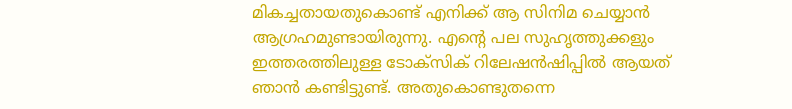മികച്ചതായതുകൊണ്ട് എനിക്ക് ആ സിനിമ ചെയ്യാന്‍ ആഗ്രഹമുണ്ടായിരുന്നു. എന്റെ പല സുഹൃത്തുക്കളും ഇത്തരത്തിലുള്ള ടോക്‌സിക് റിലേഷന്‍ഷിപ്പില്‍ ആയത് ഞാന്‍ കണ്ടിട്ടുണ്ട്. അതുകൊണ്ടുതന്നെ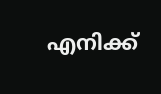എനിക്ക്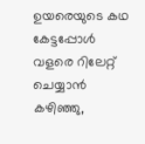ഉയരെയുടെ കഥ കേട്ടപ്പോള്‍ വളരെ റിലേറ്റ് ചെയ്യാന്‍ കഴിഞ്ഞു,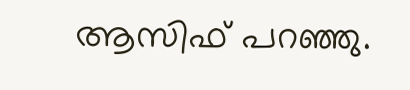ആസിഫ് പറഞ്ഞു.